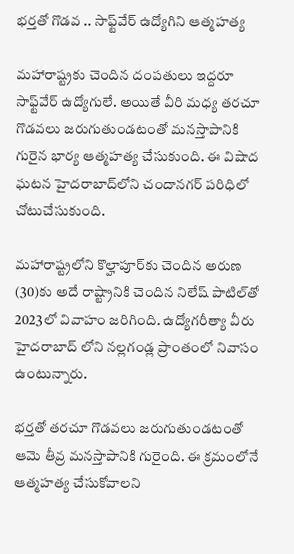భర్తతో గొడవ .. సాఫ్ట్‌వేర్ ఉద్యోగిని ఆత్మహత్య

మహారాష్ట్రకు చెందిన దంపతులు ఇద్దరూ సాఫ్ట్‌వేర్ ఉద్యోగులే. అయితే వీరి మధ్య తరచూ గొడవలు జరుగుతుండటంతో మనస్తాపానికి గురైన భార్య ఆత్మహత్య చేసుకుంది. ఈ విషాద ఘటన హైదరాబాద్‌లోని చందానగర్ పరిధిలో చోటుచేసుకుంది.

మహారాష్ట్రలోని కొల్హాపూర్‌కు చెందిన అరుణ (30)కు అదే రాష్ట్రానికి చెందిన నిలేష్ పాటిల్‌తో 2023లో వివాహం జరిగింది. ఉద్యోగరీత్యా వీరు హైదరాబాద్ లోని నల్లగండ్ల ప్రాంతంలో నివాసం ఉంటున్నారు.

భర్తతో తరచూ గొడవలు జరుగుతుండటంతో ఆమె తీవ్ర మనస్తాపానికి గురైంది. ఈ క్రమంలోనే ఆత్మహత్య చేసుకోవాలని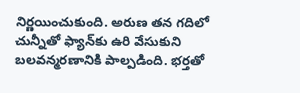నిర్ణయించుకుంది. అరుణ తన గదిలో చున్నీతో ఫ్యాన్‌కు ఉరి వేసుకుని బలవన్మరణానికి పాల్పడింది. భర్తతో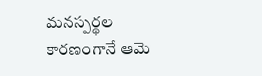మనస్పర్థల కారణంగానే ఆమె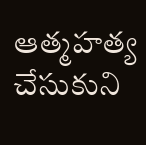ఆత్మహత్య చేసుకుని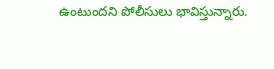ఉంటుందని పోలీసులు భావిస్తున్నారు.